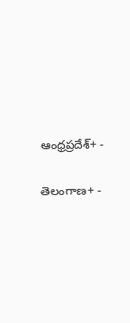ఆంధ్రప్రదేశ్+ -

తెలంగాణ+ -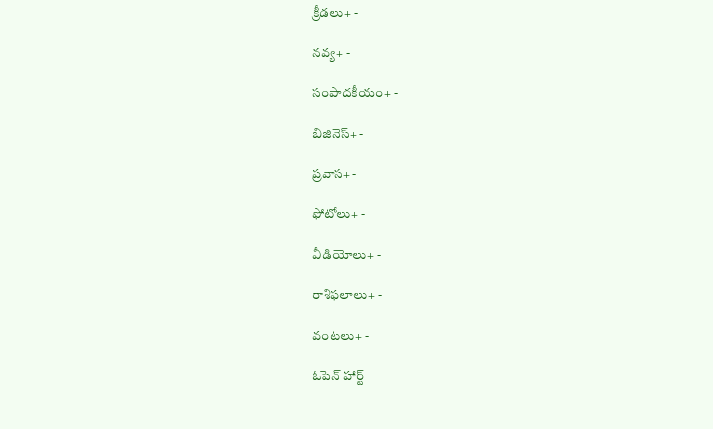క్రీడలు+ -

నవ్య+ -

సంపాదకీయం+ -

బిజినెస్+ -

ప్రవాస+ -

ఫోటోలు+ -

వీడియోలు+ -

రాశిఫలాలు+ -

వంటలు+ -

ఓపెన్ హార్ట్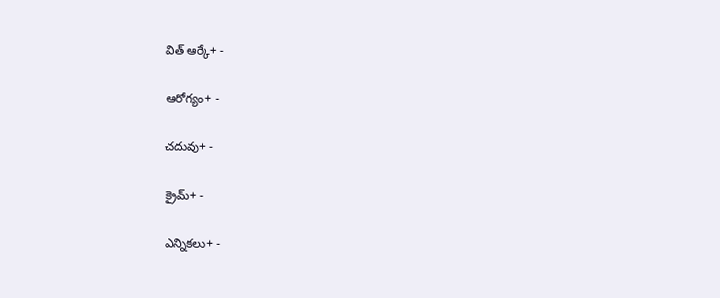విత్ ఆర్కే+ -

ఆరోగ్యం+ -

చదువు+ -

క్రైమ్+ -

ఎన్నికలు+ -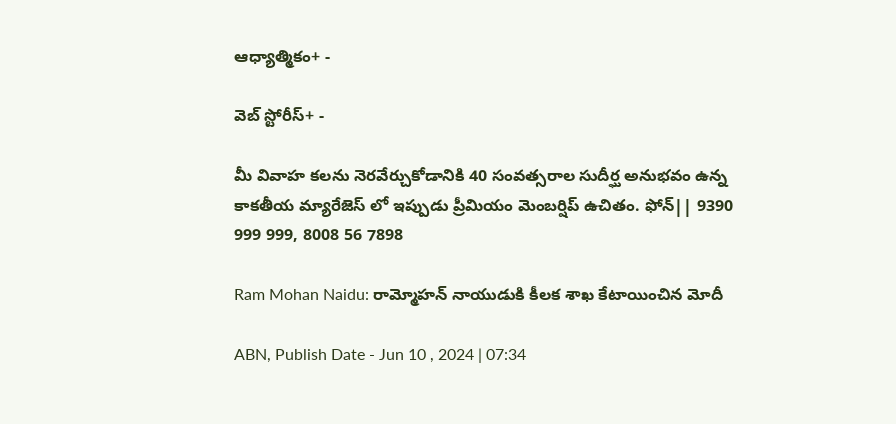ఆధ్యాత్మికం+ -

వెబ్ స్టోరీస్+ -

మీ వివాహ కలను నెరవేర్చుకోడానికి 40 సంవత్సరాల సుదీర్ఘ అనుభవం ఉన్న కాకతీయ మ్యారేజెస్ లో ఇప్పుడు ప్రీమియం మెంబర్షిప్ ఉచితం. ఫోన్|| 9390 999 999, 8008 56 7898

Ram Mohan Naidu: రామ్మోహన్ నాయుడుకి కీలక శాఖ కేటాయించిన మోదీ

ABN, Publish Date - Jun 10 , 2024 | 07:34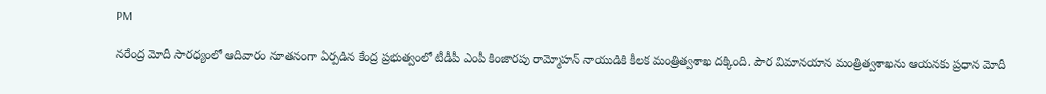PM

నరేంద్ర మోదీ సారధ్యంలో ఆదివారం నూతనంగా ఏర్పడిన కేంద్ర ప్రభుత్వంలో టీడీపీ ఎంపీ కింజారపు రామ్మోహన్ నాయుడికి కీలక మంత్రిత్వశాఖ దక్కింది. పౌర విమానయాన మంత్రిత్వశాఖను ఆయనకు ప్రధాన మోదీ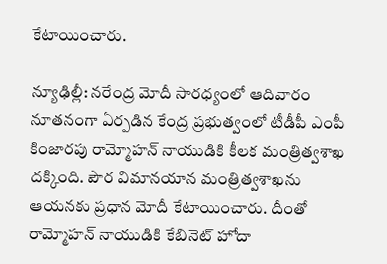కేటాయించారు.

న్యూఢిల్లీ: నరేంద్ర మోదీ సారధ్యంలో ఆదివారం నూతనంగా ఏర్పడిన కేంద్ర ప్రభుత్వంలో టీడీపీ ఎంపీ కింజారపు రామ్మోహన్ నాయుడికి కీలక మంత్రిత్వశాఖ దక్కింది. పౌర విమానయాన మంత్రిత్వశాఖను ఆయనకు ప్రధాన మోదీ కేటాయించారు. దీంతో రామ్మోహన్ నాయుడికి కేబినెట్ హోదా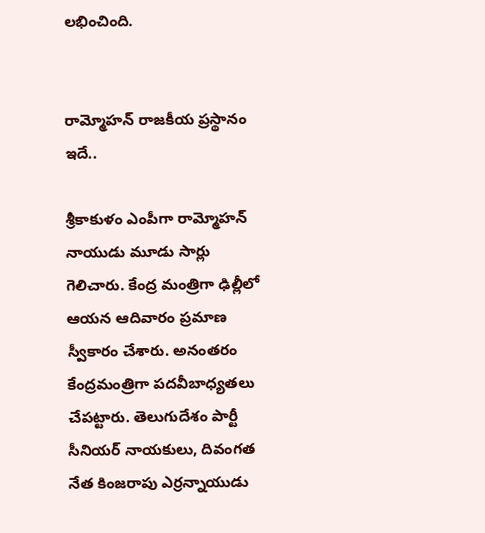లభించింది.


రామ్మోహన్ రాజకీయ ప్రస్థానం ఇదే..

శ్రీకాకుళం ఎంపీగా రామ్మోహన్‌ నాయుడు మూడు సార్లు గెలిచారు. కేంద్ర మంత్రిగా ఢిల్లీలో ఆయన ఆదివారం ప్రమాణ స్వీకారం చేశారు. అనంతరం కేంద్రమంత్రిగా పదవీబాధ్యతలు చేపట్టారు. తెలుగుదేశం పార్టీ సీనియర్‌ నాయకులు, దివంగత నేత కింజరాపు ఎర్రన్నాయుడు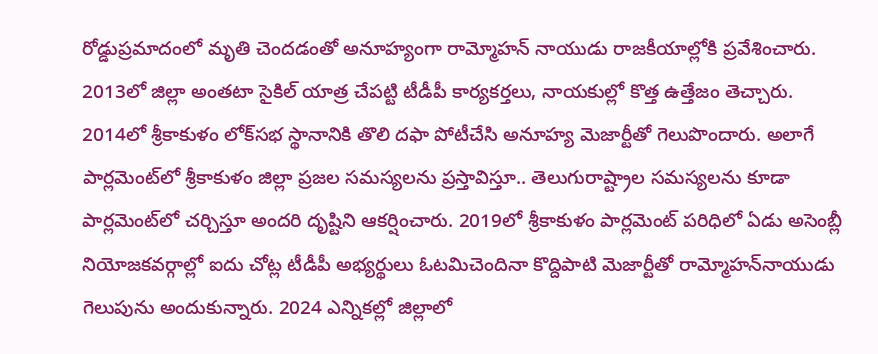రోడ్డుప్రమాదంలో మృతి చెందడంతో అనూహ్యంగా రామ్మోహన్ నాయుడు రాజకీయాల్లోకి ప్రవేశించారు. 2013లో జిల్లా అంతటా సైకిల్‌ యాత్ర చేపట్టి టీడీపీ కార్యకర్తలు, నాయకుల్లో కొత్త ఉత్తేజం తెచ్చారు. 2014లో శ్రీకాకుళం లోక్‌సభ స్థానానికి తొలి దఫా పోటీచేసి అనూహ్య మెజార్టీతో గెలుపొందారు. అలాగే పార్లమెంట్‌లో శ్రీకాకుళం జిల్లా ప్రజల సమస్యలను ప్రస్తావిస్తూ.. తెలుగురాష్ట్రాల సమస్యలను కూడా పార్లమెంట్‌లో చర్చిస్తూ అందరి దృష్టిని ఆకర్షించారు. 2019లో శ్రీకాకుళం పార్లమెంట్‌ పరిధిలో ఏడు అసెంబ్లీ నియోజకవర్గాల్లో ఐదు చోట్ల టీడీపీ అభ్యర్థులు ఓటమిచెందినా కొద్దిపాటి మెజార్టీతో రామ్మోహన్‌నాయుడు గెలుపును అందుకున్నారు. 2024 ఎన్నికల్లో జిల్లాలో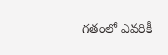గతంలో ఎవరికీ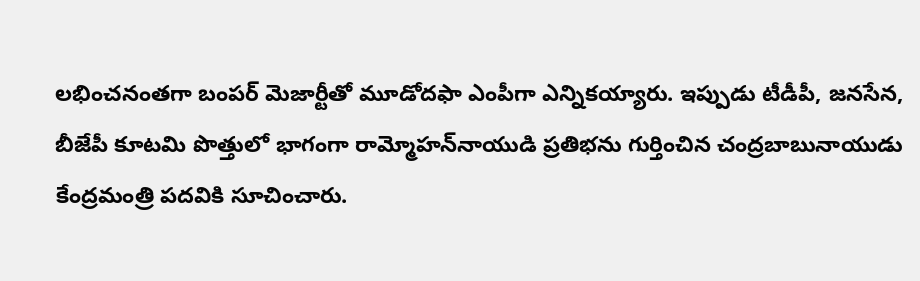లభించనంతగా బంపర్‌ మెజార్టీతో మూడోదఫా ఎంపీగా ఎన్నికయ్యారు. ఇప్పుడు టీడీపీ, జనసేన, బీజేపీ కూటమి పొత్తులో భాగంగా రామ్మోహన్‌నాయుడి ప్రతిభను గుర్తించిన చంద్రబాబునాయుడు కేంద్రమంత్రి పదవికి సూచించారు.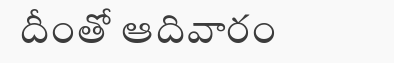దీంతో ఆదివారం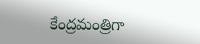కేంద్రమంత్రిగా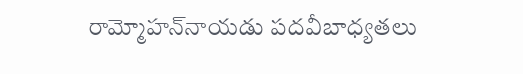రామ్మోహన్‌నాయడు పదవీబాధ్యతలు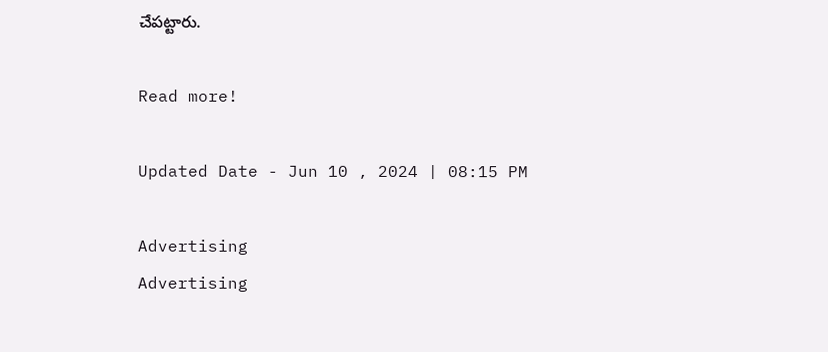చేపట్టారు.

Read more!

Updated Date - Jun 10 , 2024 | 08:15 PM

Advertising
Advertising